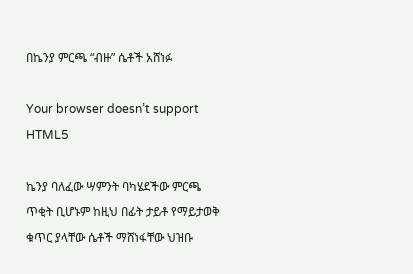በኬንያ ምርጫ “ብዙ” ሴቶች አሸነፉ

Your browser doesn’t support HTML5

ኬንያ ባለፈው ሣምንት ባካሄደችው ምርጫ ጥቂት ቢሆኑም ከዚህ በፊት ታይቶ የማይታወቅ ቁጥር ያላቸው ሴቶች ማሸነፋቸው ህዝቡ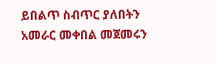ይበልጥ ስብጥር ያለበትን አመራር መቀበል መጀመሩን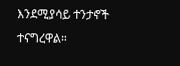እንደሚያሳይ ተንታኖች ተናግረዋል።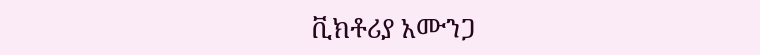ቪክቶሪያ አሙንጋ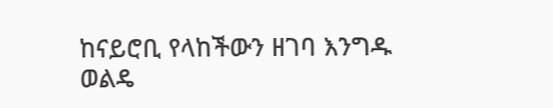ከናይሮቢ የላከችውን ዘገባ እንግዱ ወልዴ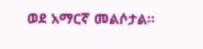ወደ አማርኛ መልሶታል።